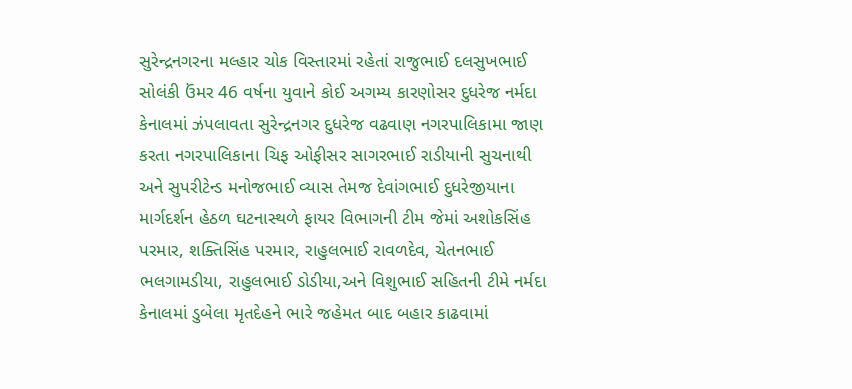સુરેન્દ્રનગરના મલ્હાર ચોક વિસ્તારમાં રહેતાં રાજુભાઈ દલસુખભાઈ સોલંકી ઉંમર 46 વર્ષના યુવાને કોઈ અગમ્ય કારણોસર દુધરેજ નર્મદા કેનાલમાં ઝંપલાવતા સુરેન્દ્રનગર દુધરેજ વઢવાણ નગરપાલિકામા જાણ કરતા નગરપાલિકાના ચિફ ઓફીસર સાગરભાઈ રાડીયાની સુચનાથી અને સુપરીટેન્ડ મનોજભાઈ વ્યાસ તેમજ દેવાંગભાઈ દુધરેજીયાના માર્ગદર્શન હેઠળ ઘટનાસ્થળે ફાયર વિભાગની ટીમ જેમાં અશોકસિંહ પરમાર, શક્તિસિંહ પરમાર, રાહુલભાઈ રાવળદેવ, ચેતનભાઈ ભલગામડીયા, રાહુલભાઈ ડોડીયા,અને વિશુભાઈ સહિતની ટીમે નર્મદા કેનાલમાં ડુબેલા મૃતદેહને ભારે જહેમત બાદ બહાર કાઢવામાં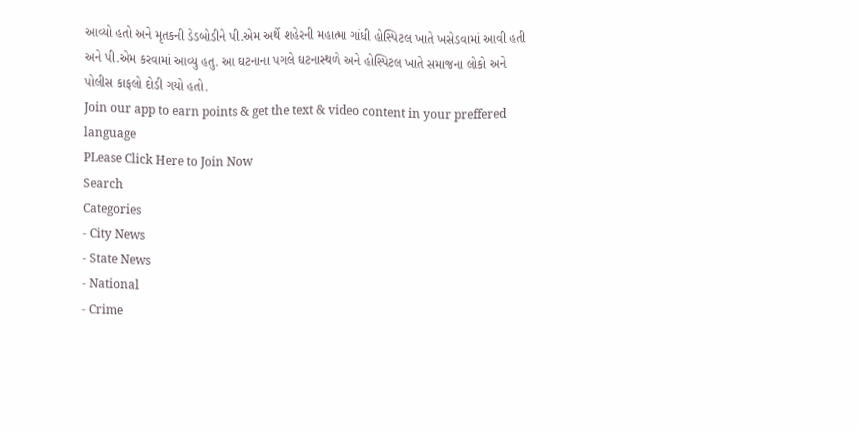આવ્યો હતો અને મૃતકની ડેડબોડીને પી.એમ અર્થે શહેરની મહાત્મા ગાંધી હોસ્પિટલ ખાતે ખસેડવામાં આવી હતી અને પી.એમ કરવામાં આવ્યુ હતુ. આ ઘટનાના પગલે ઘટનાસ્થળે અને હોસ્પિટલ ખાતે સમાજના લોકો અને પોલીસ કાફલો દોડી ગયો હતો.
Join our app to earn points & get the text & video content in your preffered language
PLease Click Here to Join Now
Search
Categories
- City News
- State News
- National
- Crime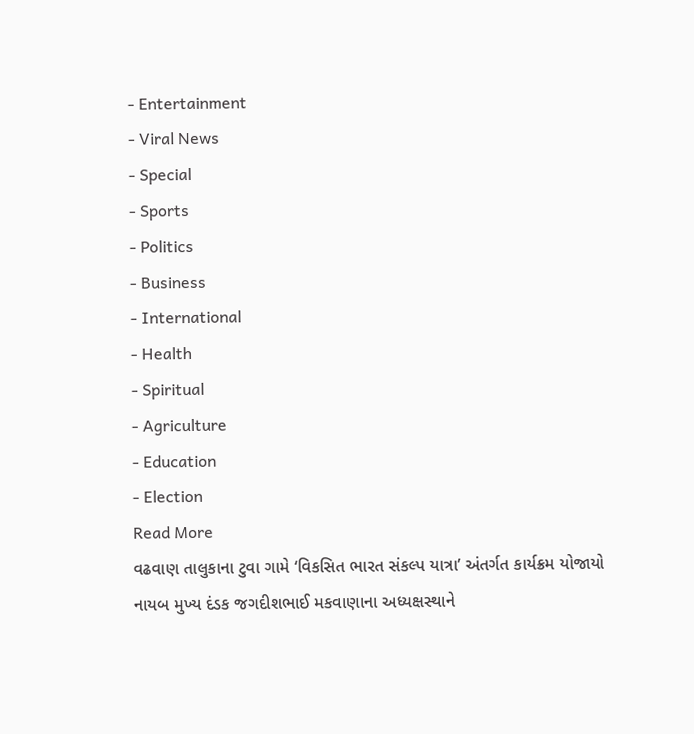- Entertainment
- Viral News
- Special
- Sports
- Politics
- Business
- International
- Health
- Spiritual
- Agriculture
- Education
- Election
Read More
વઢવાણ તાલુકાના ટુવા ગામે ‘વિકસિત ભારત સંકલ્પ યાત્રા’ અંતર્ગત કાર્યક્રમ યોજાયો
નાયબ મુખ્ય દંડક જગદીશભાઈ મકવાણાના અધ્યક્ષસ્થાને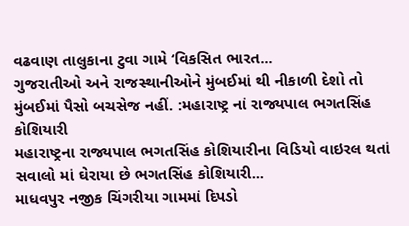વઢવાણ તાલુકાના ટુવા ગામે ‘વિકસિત ભારત...
ગુજરાતીઓ અને રાજસ્થાનીઓને મુંબઈમાં થી નીકાળી દેશો તો મુંબઈમાં પૈસો બચસેજ નહીં. :મહારાષ્ટ્ર નાં રાજ્યપાલ ભગતસિંહ કોશિયારી
મહારાષ્ટ્રના રાજ્યપાલ ભગતસિંહ કોશિયારીના વિડિયો વાઇરલ થતાં સવાલો માં ઘેરાયા છે ભગતસિંહ કોશિયારી...
માધવપુર નજીક ચિંગરીયા ગામમાં દિપડો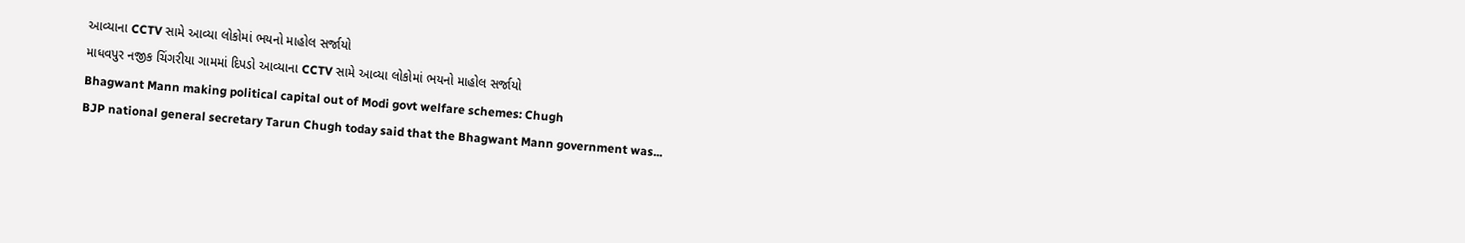આવ્યાના CCTV સામે આવ્યા લોકોમાં ભયનો માહોલ સર્જાયો
માધવપુર નજીક ચિંગરીયા ગામમાં દિપડો આવ્યાના CCTV સામે આવ્યા લોકોમાં ભયનો માહોલ સર્જાયો
Bhagwant Mann making political capital out of Modi govt welfare schemes: Chugh
BJP national general secretary Tarun Chugh today said that the Bhagwant Mann government was...